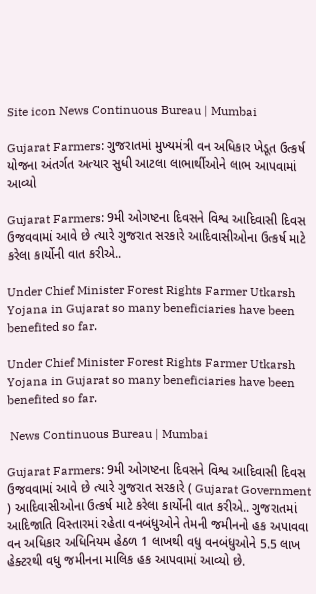Site icon News Continuous Bureau | Mumbai

Gujarat Farmers: ગુજરાતમાં મુખ્યમંત્રી વન અધિકાર ખેડૂત ઉત્કર્ષ યોજના અંતર્ગત અત્યાર સુધી આટલા લાભાર્થીઓને લાભ આપવામાં આવ્યો

Gujarat Farmers: 9મી ઓગષ્ટના દિવસને વિશ્વ આદિવાસી દિવસ ઉજવવામાં આવે છે ત્યારે ગુજરાત સરકારે આદિવાસીઓના ઉત્કર્ષ માટે કરેલા કાર્યોની વાત કરીએ..

Under Chief Minister Forest Rights Farmer Utkarsh Yojana in Gujarat so many beneficiaries have been benefited so far.

Under Chief Minister Forest Rights Farmer Utkarsh Yojana in Gujarat so many beneficiaries have been benefited so far.

 News Continuous Bureau | Mumbai

Gujarat Farmers: 9મી ઓગષ્ટના દિવસને વિશ્વ આદિવાસી દિવસ ઉજવવામાં આવે છે ત્યારે ગુજરાત સરકારે ( Gujarat Government ) આદિવાસીઓના ઉત્કર્ષ માટે કરેલા કાર્યોની વાત કરીએ.. ગુજરાતમાં આદિજાતિ વિસ્તારમાં રહેતા વનબંધુઓને તેમની જમીનનો હક અપાવવા વન અધિકાર અધિનિયમ હેઠળ 1 લાખથી વધુ વનબંધુઓને 5.5 લાખ હેક્ટરથી વધુ જમીનના માલિક હક આપવામાં આવ્યો છે.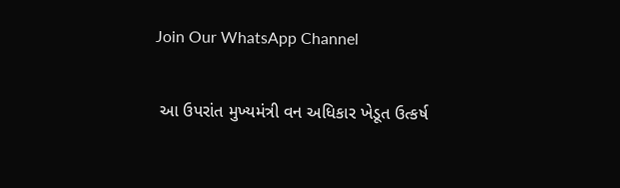Join Our WhatsApp Channel

 આ ઉપરાંત મુખ્યમંત્રી વન અધિકાર ખેડૂત ઉત્કર્ષ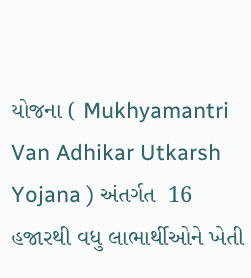યોજના ( Mukhyamantri Van Adhikar Utkarsh Yojana ) અંતર્ગત  16 હજારથી વધુ લાભાર્થીઓને ખેતી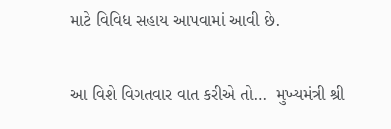માટે વિવિધ સહાય આપવામાં આવી છે.

આ વિશે વિગતવાર વાત કરીએ તો…  મુખ્યમંત્રી શ્રી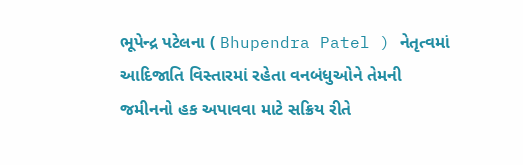ભૂપેન્દ્ર પટેલના ( Bhupendra Patel ) નેતૃત્વમાં આદિજાતિ વિસ્તારમાં રહેતા વનબંધુઓને તેમની જમીનનો હક અપાવવા માટે સક્રિય રીતે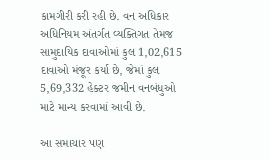કામગીરી કરી રહી છે. વન અધિકાર અધિનિયમ અંતર્ગત વ્યક્તિગત તેમજ સામુદાયિક દાવાઓમાં કુલ 1,02,615 દાવાઓ મંજૂર કર્યા છે, જેમાં કુલ 5,69,332 હેક્ટર જમીન વનબંધુઓ માટે માન્ય કરવામાં આવી છે.

આ સમાચાર પણ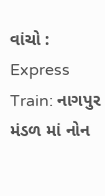વાંચો :  Express Train: નાગપુર મંડળ માં નોન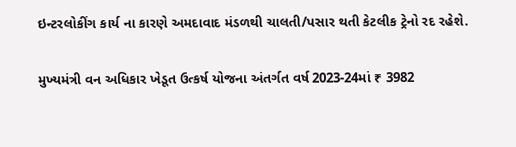ઇન્ટરલોકીંગ કાર્ય ના કારણે અમદાવાદ મંડળથી ચાલતી/પસાર થતી કેટલીક ટ્રેનો રદ રહેશે.

મુખ્યમંત્રી વન અધિકાર ખેડૂત ઉત્કર્ષ યોજના અંતર્ગત વર્ષ 2023-24માં ₹ 3982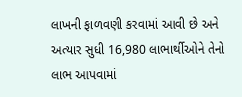લાખની ફાળવણી કરવામાં આવી છે અને અત્યાર સુધી 16,980 લાભાર્થીઓને તેનો લાભ આપવામાં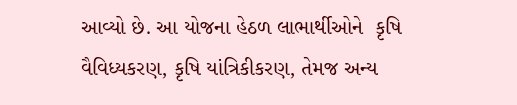આવ્યો છે. આ યોજના હેઠળ લાભાર્થીઓને  કૃષિ વૈવિધ્યકરણ, કૃષિ યાંત્રિકીકરણ, તેમજ અન્ય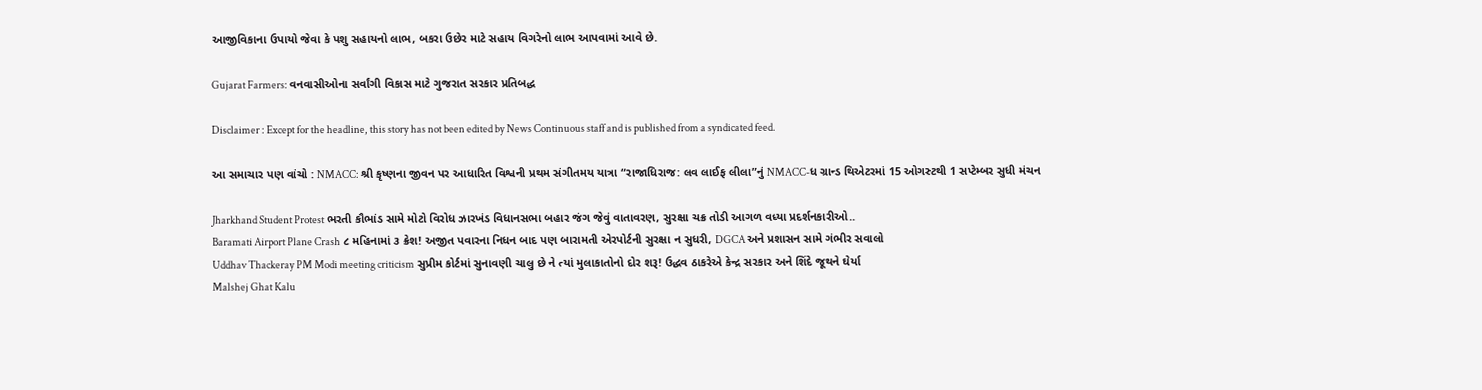આજીવિકાના ઉપાયો જેવા કે પશુ સહાયનો લાભ, બકરા ઉછેર માટે સહાય વિગરેનો લાભ આપવામાં આવે છે.

Gujarat Farmers: વનવાસીઓના સર્વાંગી વિકાસ માટે ગુજરાત સરકાર પ્રતિબદ્ધ

Disclaimer : Except for the headline, this story has not been edited by News Continuous staff and is published from a syndicated feed.

આ સમાચાર પણ વાંચો : NMACC: શ્રી કૃષ્ણના જીવન પર આધારિત વિશ્વની પ્રથમ સંગીતમય યાત્રા “રાજાધિરાજ: લવ લાઈફ લીલા”નું NMACC-ધ ગ્રાન્ડ થિએટરમાં 15 ઓગસ્ટથી 1 સપ્ટેમ્બર સુધી મંચન

Jharkhand Student Protest ભરતી કૌભાંડ સામે મોટો વિરોધ ઝારખંડ વિધાનસભા બહાર જંગ જેવું વાતાવરણ, સુરક્ષા ચક્ર તોડી આગળ વધ્યા પ્રદર્શનકારીઓ..
Baramati Airport Plane Crash ૮ મહિનામાં ૩ ક્રેશ! અજીત પવારના નિધન બાદ પણ બારામતી એરપોર્ટની સુરક્ષા ન સુધરી, DGCA અને પ્રશાસન સામે ગંભીર સવાલો
Uddhav Thackeray PM Modi meeting criticism સુપ્રીમ કોર્ટમાં સુનાવણી ચાલુ છે ને ત્યાં મુલાકાતોનો દોર શરૂ! ઉદ્ધવ ઠાકરેએ કેન્દ્ર સરકાર અને શિંદે જૂથને ઘેર્યા
Malshej Ghat Kalu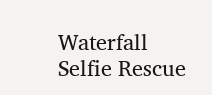Waterfall Selfie Rescue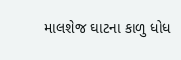માલશેજ ઘાટના કાળુ ધોધ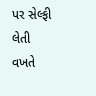પર સેલ્ફી લેતી વખતે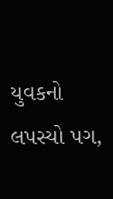યુવકનો લપસ્યો પગ,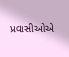પ્રવાસીઓએ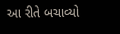આ રીતે બચાવ્યો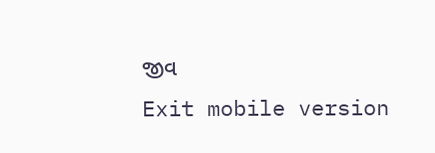જીવ
Exit mobile version